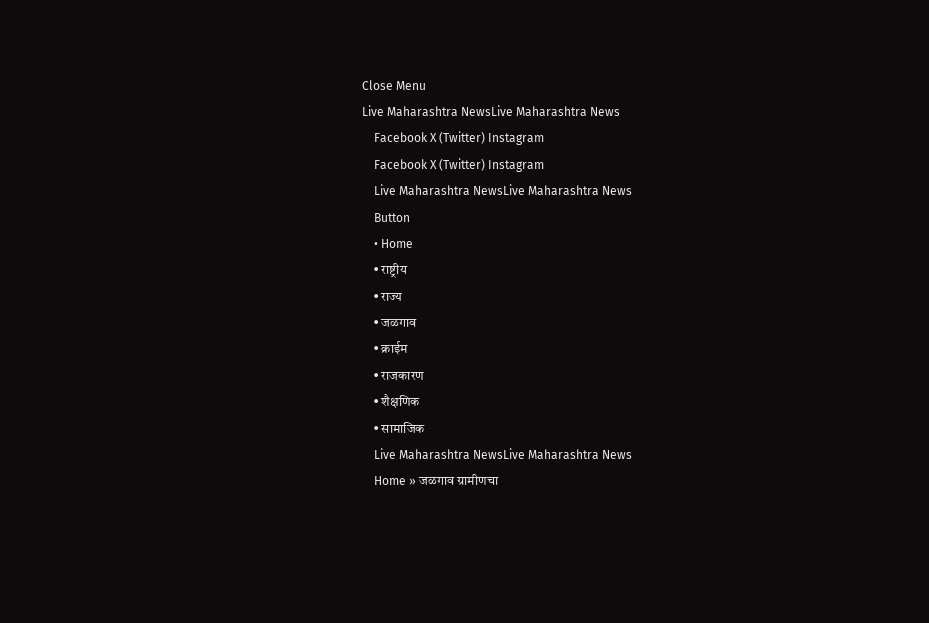Close Menu
Live Maharashtra NewsLive Maharashtra News
    Facebook X (Twitter) Instagram
    Facebook X (Twitter) Instagram
    Live Maharashtra NewsLive Maharashtra News
    Button
    • Home
    • राष्ट्रीय
    • राज्य
    • जळगाव
    • क्राईम
    • राजकारण
    • शैक्षणिक
    • सामाजिक
    Live Maharashtra NewsLive Maharashtra News
    Home » जळगाव ग्रामीणचा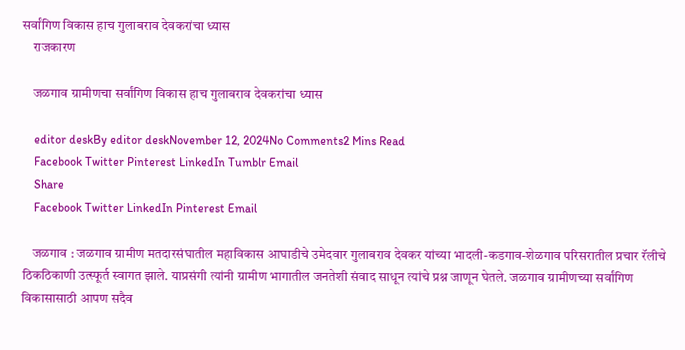सर्वांगिण विकास हाच गुलाबराव देवकरांचा ध्यास
    राजकारण

    जळगाव ग्रामीणचा सर्वांगिण विकास हाच गुलाबराव देवकरांचा ध्यास

    editor deskBy editor deskNovember 12, 2024No Comments2 Mins Read
    Facebook Twitter Pinterest LinkedIn Tumblr Email
    Share
    Facebook Twitter LinkedIn Pinterest Email

    जळगाव : जळगाव ग्रामीण मतदारसंघातील महाविकास आघाडीचे उमेदवार गुलाबराव देवकर यांच्या भादली-कडगाव-शेळगाव परिसरातील प्रचार रॅलीचे ठिकठिकाणी उत्स्फूर्त स्वागत झाले. याप्रसंगी त्यांनी ग्रामीण भागातील जनतेशी संवाद साधून त्यांचे प्रश्न जाणून घेतले. जळगाव ग्रामीणच्या सर्वांगिण विकासासाठी आपण सदैव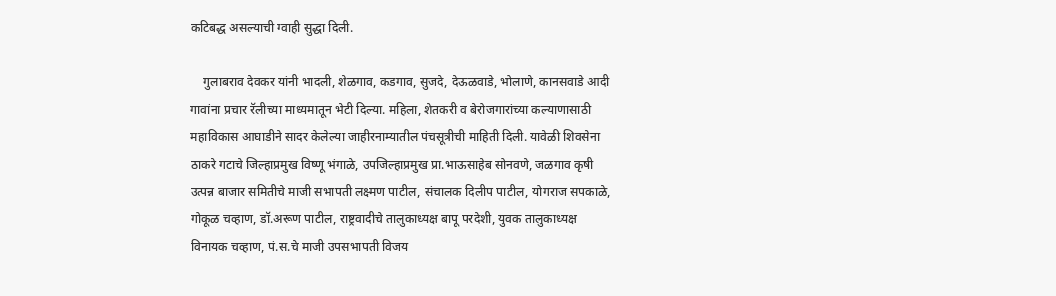कटिबद्ध असल्याची ग्वाही सुद्धा दिली.

    गुलाबराव देवकर यांनी भादली, शेळगाव, कडगाव, सुजदे, देऊळवाडे, भोलाणे, कानसवाडे आदी गावांना प्रचार रॅलीच्या माध्यमातून भेटी दिल्या. महिला, शेतकरी व बेरोजगारांच्या कल्याणासाठी महाविकास आघाडीने सादर केलेल्या जाहीरनाम्यातील पंचसूत्रीची माहिती दिली. यावेळी शिवसेना ठाकरे गटाचे जिल्हाप्रमुख विष्णू भंगाळे, उपजिल्हाप्रमुख प्रा.भाऊसाहेब सोनवणे, जळगाव कृषी उत्पन्न बाजार समितीचे माजी सभापती लक्ष्मण पाटील, संचालक दिलीप पाटील, योगराज सपकाळे, गोकूळ चव्हाण, डॉ.अरूण पाटील, राष्ट्रवादीचे तालुकाध्यक्ष बापू परदेशी, युवक तालुकाध्यक्ष विनायक चव्हाण, पं.स.चे माजी उपसभापती विजय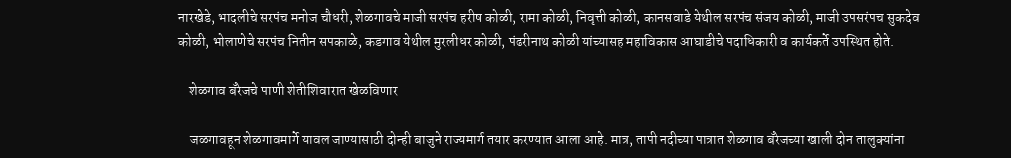नारखेडे, भादलीचे सरपंच मनोज चौधरी, शेळगावचे माजी सरपंच हरीष कोळी, रामा कोळी, निवृत्ती कोळी, कानसवाडे येथील सरपंच संजय कोळी, माजी उपसरंपच सुकदेव कोळी, भोलाणेचे सरपंच नितीन सपकाळे, कडगाव येथील मुरलीधर कोळी, पंढरीनाथ कोळी यांच्यासह महाविकास आघाडीचे पदाधिकारी व कार्यकर्ते उपस्थित होते.

    शेळगाव बॅरेजचे पाणी शेतीशिवारात खेळविणार

    जळगावहून शेळगावमार्गे यावल जाण्यासाठी दोन्ही बाजुने राज्यमार्ग तयार करण्यात आला आहे. मात्र, तापी नदीच्या पात्रात शेळगाव बॅरेजच्या खाली दोन तालुक्यांना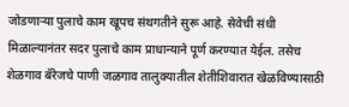जोडणाऱ्या पुलाचे काम खूपच संथगतीने सुरू आहे. सेवेची संधी मिळाल्यानंतर सदर पुलाचे काम प्राधान्याने पूर्ण करण्यात येईल. तसेच शेळगाव बॅरेजचे पाणी जळगाव तालुक्यातील शेतीशिवारात खेळविण्यासाठी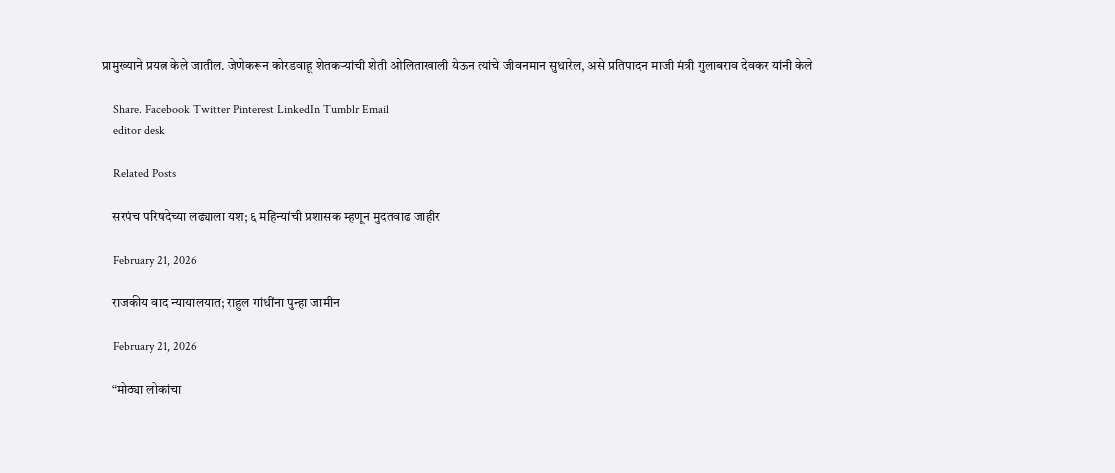प्रामुख्याने प्रयत्न केले जातील. जेणेकरून कोरडवाहू शेतकऱ्यांची शेती ओलिताखाली येऊन त्यांचे जीवनमान सुधारेल, असे प्रतिपादन माजी मंत्री गुलाबराव देवकर यांनी केले

    Share. Facebook Twitter Pinterest LinkedIn Tumblr Email
    editor desk

    Related Posts

    सरपंच परिषदेच्या लढ्याला यश; ६ महिन्यांची प्रशासक म्हणून मुदतवाढ जाहीर

    February 21, 2026

    राजकीय वाद न्यायालयात; राहुल गांधींना पुन्हा जामीन

    February 21, 2026

    “मोठ्या लोकांचा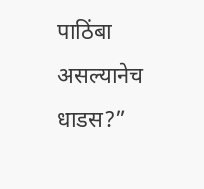पाठिंबा असल्यानेच धाडस?”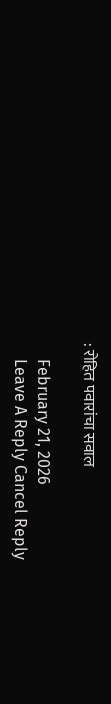: रोहित पवारांचा सवाल

    February 21, 2026
    Leave A Reply Cancel Reply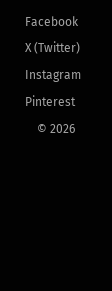Facebook X (Twitter) Instagram Pinterest
    © 2026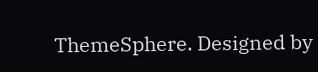ThemeSphere. Designed by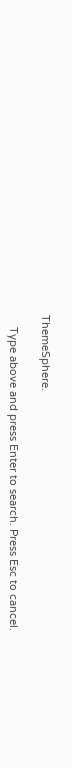ThemeSphere.

    Type above and press Enter to search. Press Esc to cancel.